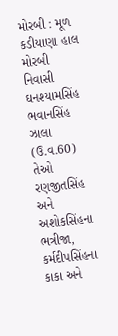મોરબી : મૂળ કડીયાણા હાલ મોરબી નિવાસી ઘનશ્યામસિંહ ભવાનસિંહ ઝાલા (ઉ.વ.60) તેઓ રણજીતસિંહ અને અશોકસિંહના ભત્રીજા, કર્મદીપસિંહના કાકા અને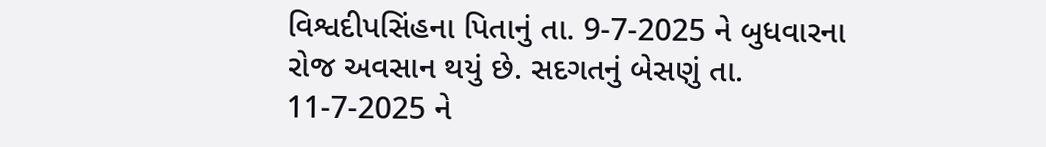વિશ્વદીપસિંહના પિતાનું તા. 9-7-2025 ને બુધવારના રોજ અવસાન થયું છે. સદગતનું બેસણું તા. 11-7-2025 ને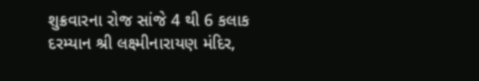શુક્રવારના રોજ સાંજે 4 થી 6 કલાક દરમ્યાન શ્રી લક્ષ્મીનારાયણ મંદિર,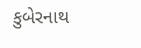કુબેરનાથ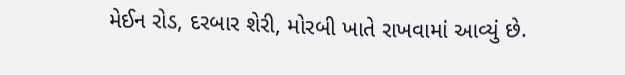મેઈન રોડ, દરબાર શેરી, મોરબી ખાતે રાખવામાં આવ્યું છે.